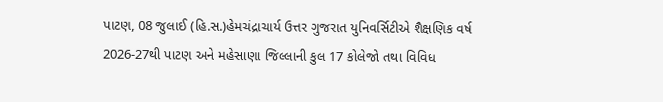પાટણ, 08 જુલાઈ (હિ.સ.)હેમચંદ્રાચાર્ય ઉત્તર ગુજરાત યુનિવર્સિટીએ શૈક્ષણિક વર્ષ 2026-27થી પાટણ અને મહેસાણા જિલ્લાની કુલ 17 કોલેજો તથા વિવિધ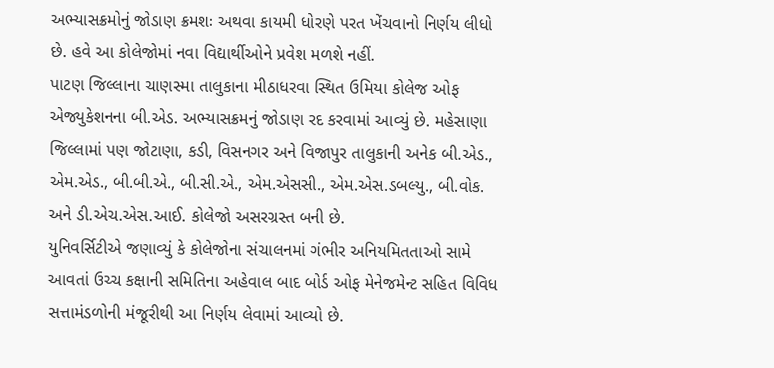અભ્યાસક્રમોનું જોડાણ ક્રમશઃ અથવા કાયમી ધોરણે પરત ખેંચવાનો નિર્ણય લીધો છે. હવે આ કોલેજોમાં નવા વિદ્યાર્થીઓને પ્રવેશ મળશે નહીં.
પાટણ જિલ્લાના ચાણસ્મા તાલુકાના મીઠાધરવા સ્થિત ઉમિયા કોલેજ ઓફ એજ્યુકેશનના બી.એડ. અભ્યાસક્રમનું જોડાણ રદ કરવામાં આવ્યું છે. મહેસાણા જિલ્લામાં પણ જોટાણા, કડી, વિસનગર અને વિજાપુર તાલુકાની અનેક બી.એડ., એમ.એડ., બી.બી.એ., બી.સી.એ., એમ.એસસી., એમ.એસ.ડબલ્યુ., બી.વોક. અને ડી.એચ.એસ.આઈ. કોલેજો અસરગ્રસ્ત બની છે.
યુનિવર્સિટીએ જણાવ્યું કે કોલેજોના સંચાલનમાં ગંભીર અનિયમિતતાઓ સામે આવતાં ઉચ્ચ કક્ષાની સમિતિના અહેવાલ બાદ બોર્ડ ઓફ મેનેજમેન્ટ સહિત વિવિધ સત્તામંડળોની મંજૂરીથી આ નિર્ણય લેવામાં આવ્યો છે.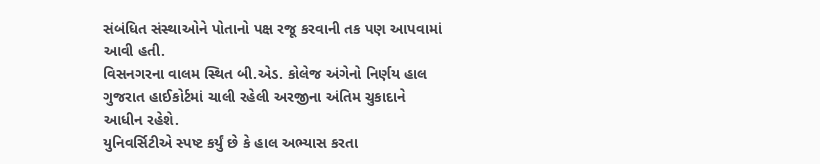સંબંધિત સંસ્થાઓને પોતાનો પક્ષ રજૂ કરવાની તક પણ આપવામાં આવી હતી.
વિસનગરના વાલમ સ્થિત બી.એડ. કોલેજ અંગેનો નિર્ણય હાલ ગુજરાત હાઈકોર્ટમાં ચાલી રહેલી અરજીના અંતિમ ચુકાદાને આધીન રહેશે.
યુનિવર્સિટીએ સ્પષ્ટ કર્યું છે કે હાલ અભ્યાસ કરતા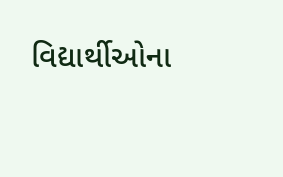વિદ્યાર્થીઓના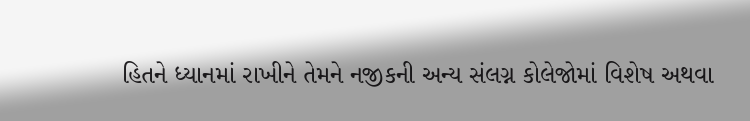હિતને ધ્યાનમાં રાખીને તેમને નજીકની અન્ય સંલગ્ન કોલેજોમાં વિશેષ અથવા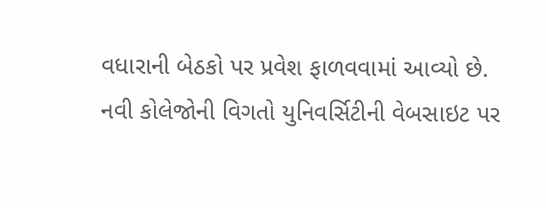વધારાની બેઠકો પર પ્રવેશ ફાળવવામાં આવ્યો છે. નવી કોલેજોની વિગતો યુનિવર્સિટીની વેબસાઇટ પર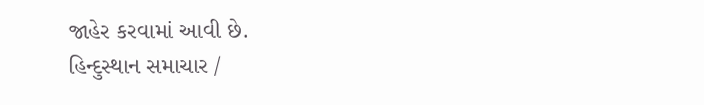જાહેર કરવામાં આવી છે.
હિન્દુસ્થાન સમાચાર /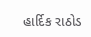હાર્દિક રાઠોડ